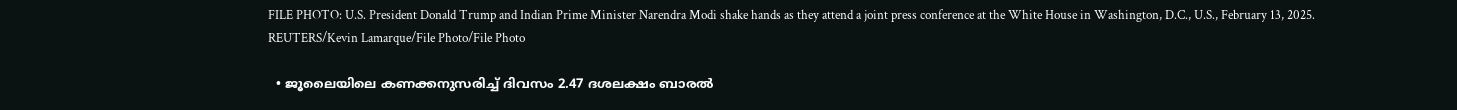FILE PHOTO: U.S. President Donald Trump and Indian Prime Minister Narendra Modi shake hands as they attend a joint press conference at the White House in Washington, D.C., U.S., February 13, 2025. REUTERS/Kevin Lamarque/File Photo/File Photo

  • ജൂലൈയിലെ കണക്കനുസരിച്ച് ദിവസം 2.47 ദശലക്ഷം ബാരല്‍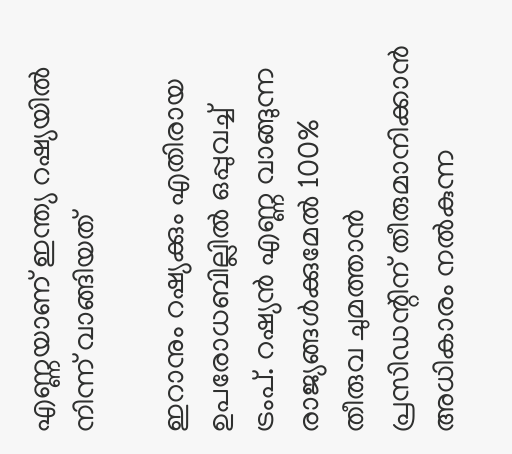എണ്ണയാണ് ഇന്ത്യ റഷ്യയില്‍ നിന്ന് വാങ്ങിയത്

ഇറാനും റഷ്യക്കും എതിരായ ഉപരോധബി‌ല്ലില്‍ ഒപ്പുവച്ച് ട്രംപ്. റഷ്യന്‍ എണ്ണ വാങ്ങുന്ന രാജ്യങ്ങള്‍ക്കുമേല്‍ 100% തീരുവ ചുമത്താന്‍ പ്രസിഡന്റിന് തീരുമാനിക്കാന്‍ അധികാരം നല്‍കുന്ന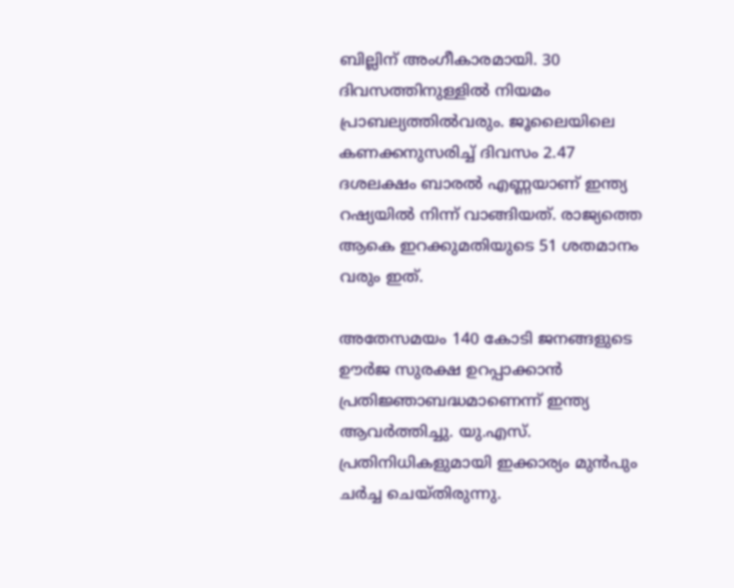ബില്ലിന് അംഗീകാരമായി. 30 ദിവസത്തിനുള്ളില്‍ നിയമം പ്രാബല്യത്തില്‍വരും. ജൂലൈയിലെ കണക്കനുസരിച്ച് ദിവസം 2.47 ദശലക്ഷം ബാരല്‍ എണ്ണയാണ് ഇന്ത്യ റഷ്യയില്‍ നിന്ന് വാങ്ങിയത്. രാജ്യത്തെ ആകെ ഇറക്കുമതിയുടെ 51 ശതമാനം വരും ഇത്.

അതേസമയം 140 കോടി ജനങ്ങളുടെ ഊർജ സുരക്ഷ ഉറപ്പാക്കാൻ പ്രതിജ്ഞാബദ്ധമാണെന്ന് ഇന്ത്യ ആവര്‍ത്തിച്ചു. യു.എസ്. പ്രതിനിധികളുമായി ഇക്കാര്യം മുൻപും ചർച്ച ചെയ്തിരുന്നു.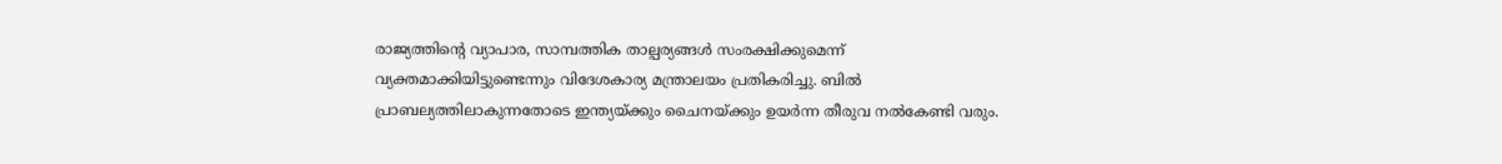രാജ്യത്തിന്‍റെ വ്യാപാര, സാമ്പത്തിക താല്പര്യങ്ങൾ സംരക്ഷിക്കുമെന്ന് വ്യക്തമാക്കിയിട്ടുണ്ടെന്നും വിദേശകാര്യ മന്ത്രാലയം പ്രതികരിച്ചു. ബില്‍ പ്രാബല്യത്തിലാകുന്നതോടെ ഇന്ത്യയ്ക്കും ചൈനയ്ക്കും ഉയര്‍ന്ന തീരുവ നല്‍കേണ്ടി വരും.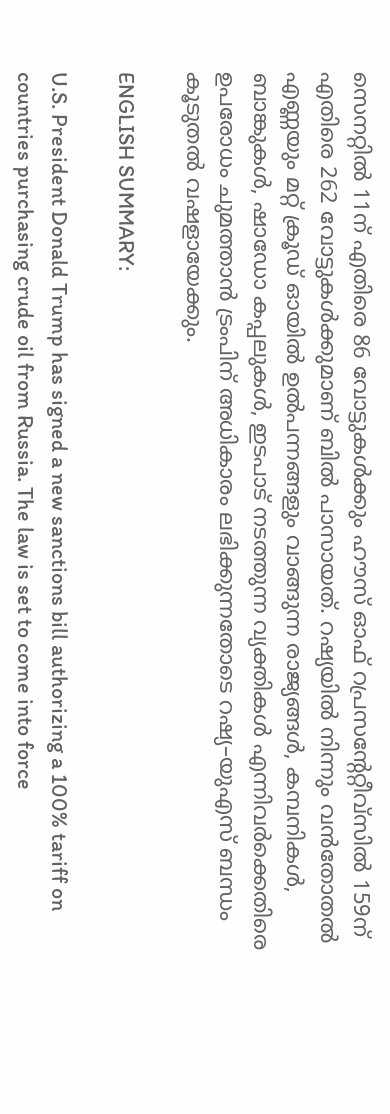സെനറ്റിൽ 11ന് എതിരെ 86 വോട്ടുകൾക്കും ഹൗസ് ഓഫ് റപ്രസന്റേറ്റീവ്സിൽ 159ന് എതിരെ 262 വോട്ടുകൾക്കുമാണ് ബില്‍ പാസായത്. റഷ്യയില്‍ നിന്നും വന്‍തോതല്‍ എണ്ണയും മറ്റ് ക്രൂഡ് ഓയില്‍ ഉല്‍പന്നങ്ങളും വാങ്ങുന്ന രാജ്യങ്ങൾ, കമ്പനികൾ, ബാങ്കുകൾ, ഷാഡോ കപ്പലുകൾ, ഇടപാട് നടത്തുന്ന വ്യക്തികൾ എന്നിവർക്കെതിരെ ഉപരോധം ചുമത്താൻ ട്രംപിന് അധികാരം ലഭിക്കുന്നതോടെ റഷ്യ–യുഎസ് ബന്ധം കൂടുതല്‍ വഷളായേക്കും.

ENGLISH SUMMARY:

U.S. President Donald Trump has signed a new sanctions bill authorizing a 100% tariff on countries purchasing crude oil from Russia. The law is set to come into force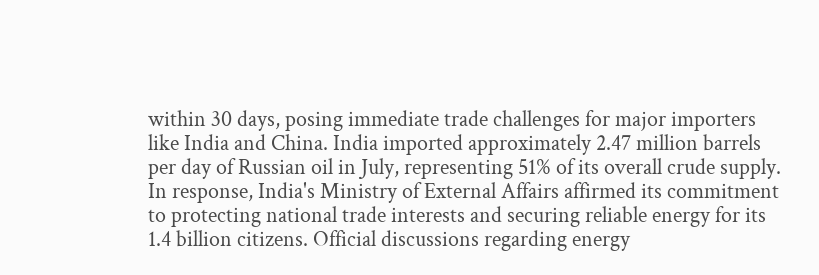within 30 days, posing immediate trade challenges for major importers like India and China. India imported approximately 2.47 million barrels per day of Russian oil in July, representing 51% of its overall crude supply. In response, India's Ministry of External Affairs affirmed its commitment to protecting national trade interests and securing reliable energy for its 1.4 billion citizens. Official discussions regarding energy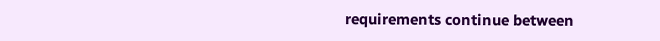requirements continue between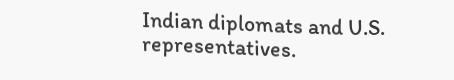Indian diplomats and U.S. representatives.